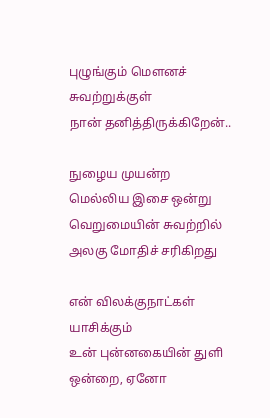புழுங்கும் மௌனச் சுவற்றுக்குள்
நான் தனித்திருக்கிறேன்..

நுழைய முயன்ற
மெல்லிய இசை ஒன்று
வெறுமையின் சுவற்றில் அலகு மோதிச் சரிகிறது

என் விலக்குநாட்கள் யாசிக்கும்
உன் புன்னகையின் துளி ஒன்றை, ஏனோ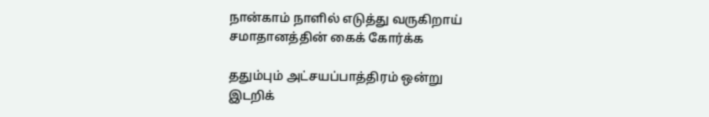நான்காம் நாளில் எடுத்து வருகிறாய்
சமாதானத்தின் கைக் கோர்க்க

ததும்பும் அட்சயப்பாத்திரம் ஒன்று
இடறிக்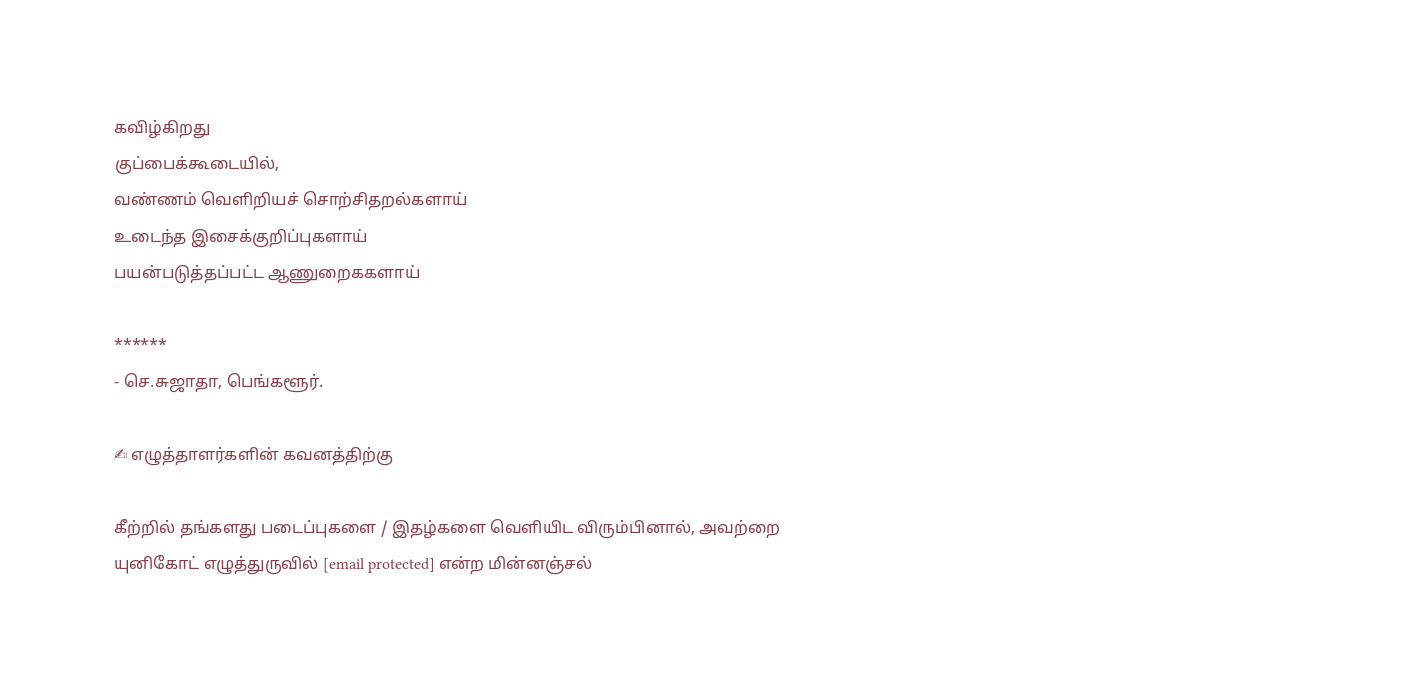கவிழ்கிறது
குப்பைக்கூடையில்,
வண்ணம் வெளிறியச் சொற்சிதறல்களாய்
உடைந்த இசைக்குறிப்புகளாய்
பயன்படுத்தப்பட்ட ஆணுறைககளாய்

******
- செ.சுஜாதா, பெங்களூர்.

✍ எழுத்தாளர்களின் கவனத்திற்கு

கீற்றில் தங்களது படைப்புகளை / இதழ்களை வெளியிட விரும்பினால், அவற்றை யுனிகோட் எழுத்துருவில் [email protected] என்ற மின்னஞ்சல்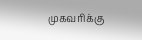முகவரிக்கு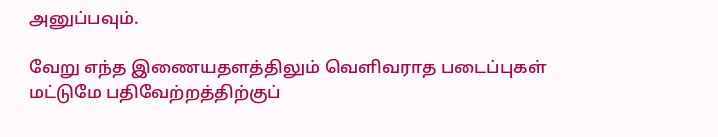அனுப்பவும்.

வேறு எந்த இணையதளத்திலும் வெளிவராத படைப்புகள் மட்டுமே பதிவேற்றத்திற்குப்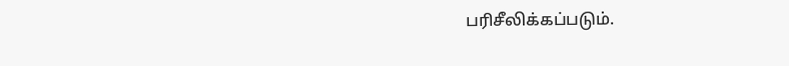பரிசீலிக்கப்படும்.